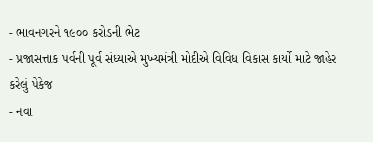- ભાવનગરને ૧૯૦૦ કરોડની ભેટ
- પ્રજાસત્તાક પર્વની પૂર્વ સંધ્યાએ મુખ્યમંત્રી મોદીએ વિવિધ વિકાસ કાર્યો માટે જાહેર કરેલું પેકેજ
- નવા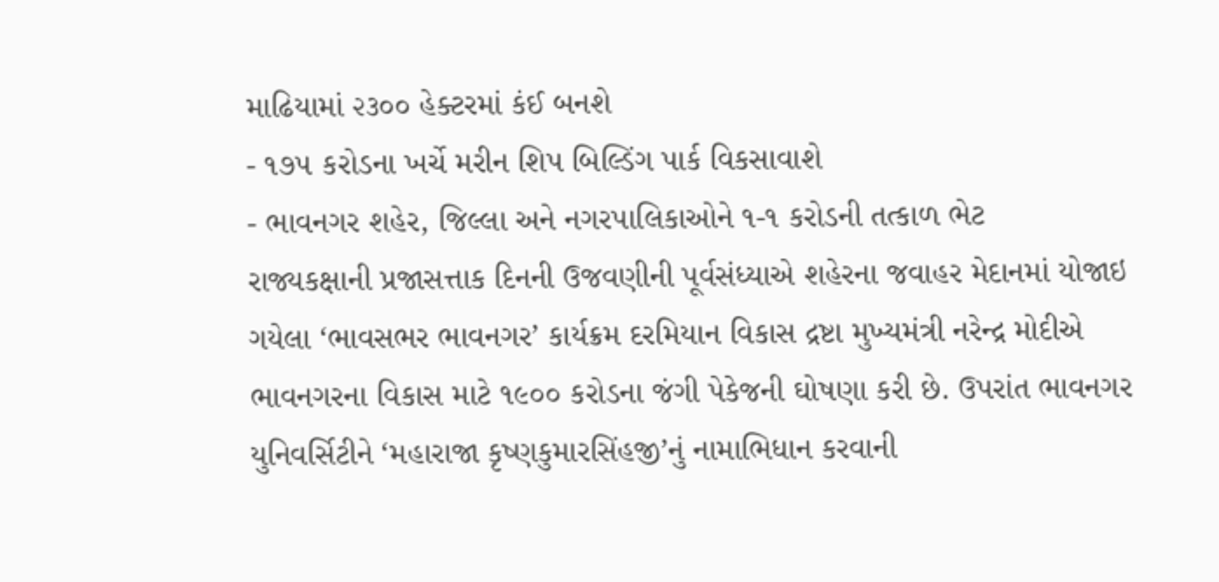માઢિયામાં ૨૩૦૦ હેક્ટરમાં કંઈ બનશે
- ૧૭૫ કરોડના ખર્ચે મરીન શિપ બિલ્ડિંગ પાર્ક વિકસાવાશે
- ભાવનગર શહેર, જિલ્લા અને નગરપાલિકાઓને ૧-૧ કરોડની તત્કાળ ભેટ
રાજ્યકક્ષાની પ્રજાસત્તાક દિનની ઉજવણીની પૂર્વસંધ્યાએ શહેરના જવાહર મેદાનમાં યોજાઇ ગયેલા ‘ભાવસભર ભાવનગર’ કાર્યક્રમ દરમિયાન વિકાસ દ્રષ્ટા મુખ્યમંત્રી નરેન્દ્ર મોદીએ ભાવનગરના વિકાસ માટે ૧૯૦૦ કરોડના જંગી પેકેજની ઘોષણા કરી છે. ઉપરાંત ભાવનગર યુનિવર્સિટીને ‘મહારાજા કૃષ્ણકુમારસિંહજી’નું નામાભિધાન કરવાની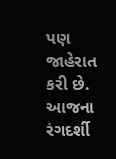પણ જાહેરાત કરી છે.
આજના રંગદર્શી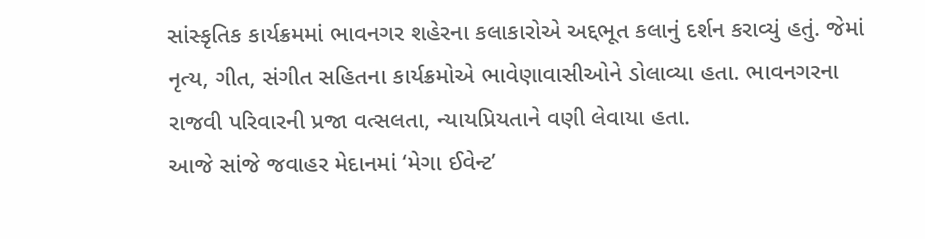સાંસ્કૃતિક કાર્યક્રમમાં ભાવનગર શહેરના કલાકારોએ અદ્દભૂત કલાનું દર્શન કરાવ્યું હતું. જેમાં નૃત્ય, ગીત, સંગીત સહિતના કાર્યક્રમોએ ભાવેણાવાસીઓને ડોલાવ્યા હતા. ભાવનગરના રાજવી પરિવારની પ્રજા વત્સલતા, ન્યાયપ્રિયતાને વણી લેવાયા હતા.
આજે સાંજે જવાહર મેદાનમાં ‘મેગા ઈવેન્ટ’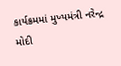કાર્યક્રમમાં મુખ્યમંત્રી નરેન્દ્ર મોદી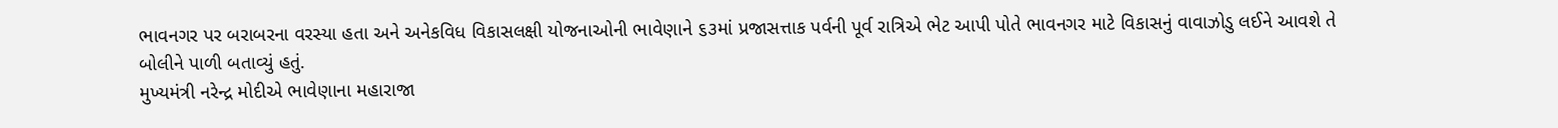ભાવનગર પર બરાબરના વરસ્યા હતા અને અનેકવિધ વિકાસલક્ષી યોજનાઓની ભાવેણાને ૬૩માં પ્રજાસત્તાક પર્વની પૂર્વ રાત્રિએ ભેટ આપી પોતે ભાવનગર માટે વિકાસનું વાવાઝોડુ લઈને આવશે તે બોલીને પાળી બતાવ્યું હતું.
મુખ્યમંત્રી નરેન્દ્ર મોદીએ ભાવેણાના મહારાજા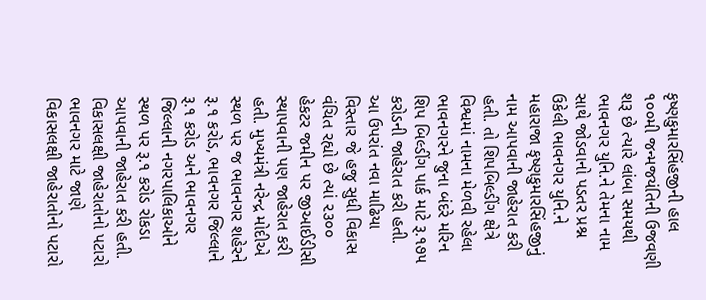કૃષ્ણકુમારસિંહજીની હાલ ૧૦૦મી જન્મજયંતિની ઉજવણી શરૂ છે ત્યારે લાંબા સમયથી ભાવનગર યુનિ.ને તેમના નામ સાથે જોડવાનો પડતર પ્રશ્ન ઉકેલી ભાવનગર યુનિ.ને મહારાજા કૃષ્ણકુમારસિંહજીનું નામ આપવાની જાહેરાત કરી હતી. તો શિપબિલ્ડીંગ ક્ષેત્રે વિશ્વમાં નામના મેળવી રહેલા ભાવનગરને જુના બંદરે મરિન શિપ બિલ્ડીંગ પાર્ક માટે રૂ.૧૭૫ કરોડની જાહેરાત કરી હતી.
આ ઉપરાંત નવા માઢિયા વિસ્તાર જે હજુ સુધી વિકાસ વંચિત રહ્યો છે ત્યાં ૨૩૦૦ હેકટર જમીન પર જીઆઈડીસી સ્થાપવાની પણ જાહેરાત કરી હતી. મુખ્યમંત્રી નરેન્દ્ર મોદીએ સ્થળ પર જ ભાવનગર શહેરને રૂ.૧ કરોડ, ભાવનગર જિલ્લાને રૂ.૧ કરોડ અને ભાવનગર જિલ્લાની નગરપાલિકાઓને સ્થળ પર રૂ.૧ કરોડ રોકડા આપવાની જાહેરાત કરી હતી.
વિકાસલક્ષી જાહેરાતોનો પટારો
ભાવનગર માટે જાણે વિકાસલક્ષી જાહેરાતોનો પટારો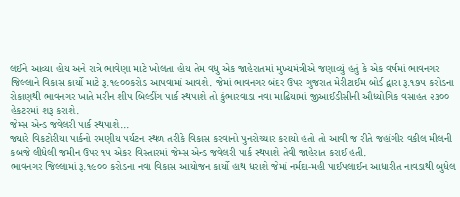લઈને આવ્યા હોય અને રાત્રે ભાવેણા માટે ખોલતા હોય તેમ વધુ એક જાહેરાતમાં મુખ્યમંત્રીએ જણાવ્યું હતું કે એક વર્ષમાં ભાવનગર જિલ્લાને વિકાસ કાર્યો માટે રૂ.૧૯૦૦કરોડ આપવામાં આવશે. જેમાં ભાવનગર બંદર ઉપર ગુજરાત મેરીટાઈમ બોર્ડ દ્વારા રૂ.૧૭૫ કરોડના રોકાણથી ભાવનગર ખાતે મરીન શીપ બિલ્ડીંગ પાર્ક સ્થપાશે તો કુંભારવાડા નવા માઢિયામાં જીઆઈડીસીની ઔધ્યોગિક વસાહત ૨૩૦૦ હેકટરમાં શરૂ કરાશે.
જેમ્સ એન્ડ જવેલરી પાર્ક સ્થપાશે...
જ્યારે વિકટોરીયા પાર્કનો રમણીય પર્યટન સ્થળ તરીકે વિકાસ કરવાનો પુનરોચ્ચાર કરાયો હતો તો આવી જ રીતે જહાંગીર વકીલ મીલની કબજે લીધેલી જમીન ઉપર ૧૫ એકર વિસ્તારમાં જેમ્સ એન્ડ જવેલરી પાર્ક સ્થપાશે તેવી જાહેરાત કરાઈ હતી.
ભાવનગર જિલ્લામાં રૂ.૧૯૦૦ કરોડના નવા વિકાસ આયોજન કાર્યો હાથ ધરાશે જેમાં નર્મદા-મહી પાઈપલાઈન આધારીત નાવડાથી બુધેલ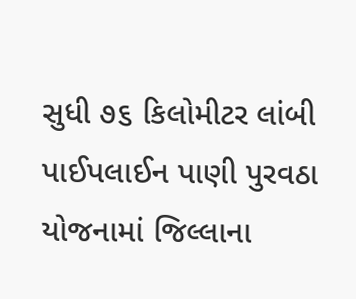સુધી ૭૬ કિલોમીટર લાંબી પાઈપલાઈન પાણી પુરવઠા યોજનામાં જિલ્લાના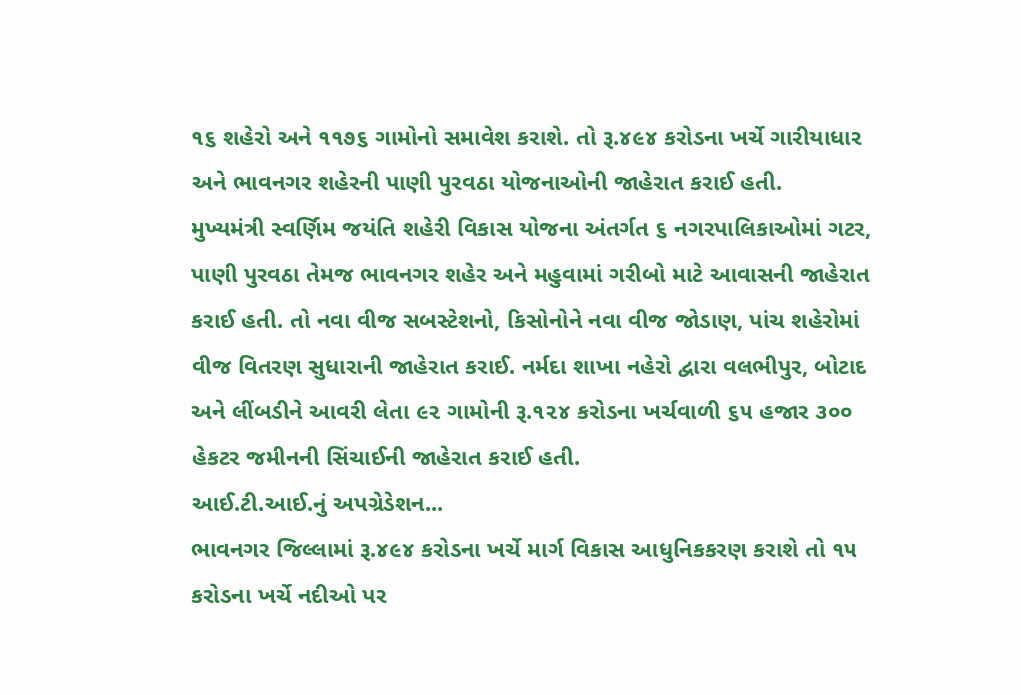૧૬ શહેરો અને ૧૧૭૬ ગામોનો સમાવેશ કરાશે. તો રૂ.૪૯૪ કરોડના ખર્ચે ગારીયાધાર અને ભાવનગર શહેરની પાણી પુરવઠા યોજનાઓની જાહેરાત કરાઈ હતી.
મુખ્યમંત્રી સ્વર્ણિમ જયંતિ શહેરી વિકાસ યોજના અંતર્ગત ૬ નગરપાલિકાઓમાં ગટર, પાણી પુરવઠા તેમજ ભાવનગર શહેર અને મહુવામાં ગરીબો માટે આવાસની જાહેરાત કરાઈ હતી. તો નવા વીજ સબસ્ટેશનો, કિસોનોને નવા વીજ જોડાણ, પાંચ શહેરોમાં વીજ વિતરણ સુધારાની જાહેરાત કરાઈ. નર્મદા શાખા નહેરો દ્વારા વલભીપુર, બોટાદ અને લીંબડીને આવરી લેતા ૯૨ ગામોની રૂ.૧૨૪ કરોડના ખર્ચવાળી ૬૫ હજાર ૩૦૦ હેકટર જમીનની સિંચાઈની જાહેરાત કરાઈ હતી.
આઈ.ટી.આઈ.નું અપગ્રેડેશન...
ભાવનગર જિલ્લામાં રૂ.૪૯૪ કરોડના ખર્ચે માર્ગ વિકાસ આધુનિકકરણ કરાશે તો ૧૫ કરોડના ખર્ચે નદીઓ પર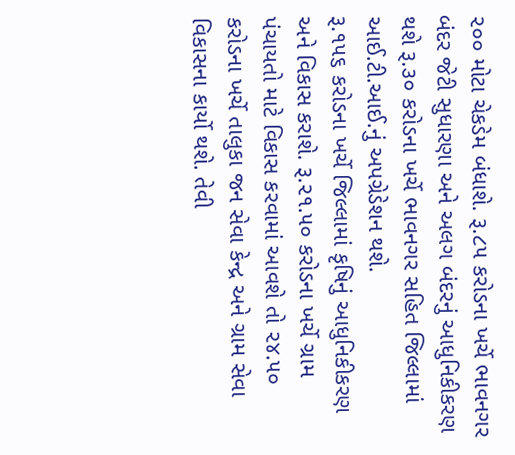૨૦૦ મોટા ચેકડેમ બંધાશે. રૂ.૮૫ કરોડના ખર્ચે ભાવનગર બંદર જેટી સુધારણા અને અલગ બંદરનું આધુનિકીકરણ થશે રૂ.૩૦ કરોડના ખર્ચે ભાવનગર સહિત જિલ્લામાં આઈ.ટી.આઈ.નું અપગ્રેડેશન થશે.
રૂ.૧૫૬ કરોડના ખર્ચે જિલ્લામાં કૃષિનું આધુનિકીકરણ અને વિકાસ કરાશે. રૂ.૨૧.૫૦ કરોડના ખર્ચે ગ્રામ પંચાયતો માટે વિકાસ કરવામાં આવશે તો ૨૪.૫૦ કરોડના ખર્ચે તાલુકા જન સેવા કેન્દ્ર અને ગ્રામ સેવા વિકાસના કાર્યો થશે. તેવી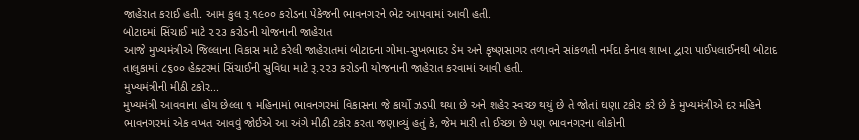જાહેરાત કરાઈ હતી. આમ કુલ રૂ.૧૯૦૦ કરોડના પેકેજની ભાવનગરને ભેટ આપવામાં આવી હતી.
બોટાદમાં સિંચાઈ માટે ૨૨૩ કરોડની યોજનાની જાહેરાત
આજે મુખ્યમંત્રીએ જિલ્લાના વિકાસ માટે કરેલી જાહેરાતમાં બોટાદના ગોમા-સુખભાદર ડેમ અને કૃષ્ણસાગર તળાવને સાંકળતી નર્મદા કેનાલ શાખા દ્વારા પાઈપલાઈનથી બોટાદ તાલુકામાં ૮૬૦૦ હેક્ટરમાં સિંચાઈની સુવિધા માટે રૂ.૨૨૩ કરોડની યોજનાની જાહેરાત કરવામાં આવી હતી.
મુખ્યમંત્રીની મીઠી ટકોર...
મુખ્યમંત્રી આવવાના હોય છેલ્લા ૧ મહિનામાં ભાવનગરમાં વિકાસના જે કાર્યો ઝડપી થયા છે અને શહેર સ્વચ્છ થયું છે તે જોતાં ઘણા ટકોર કરે છે કે મુખ્યમંત્રીએ દર મહિને ભાવનગરમાં એક વખત આવવું જોઈએ આ અંગે મીઠી ટકોર કરતા જણાવ્યું હતું કે, જેમ મારી તો ઈચ્છા છે પણ ભાવનગરના લોકોની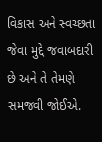વિકાસ અને સ્વચ્છતા જેવા મુદ્દે જવાબદારી છે અને તે તેમણે સમજવી જોઈએ.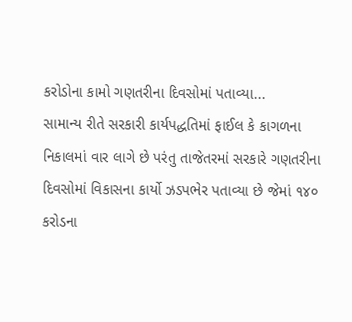કરોડોના કામો ગણતરીના દિવસોમાં પતાવ્યા...
સામાન્ય રીતે સરકારી કાર્યપદ્ધતિમાં ફાઈલ કે કાગળના નિકાલમાં વાર લાગે છે પરંતુ તાજેતરમાં સરકારે ગણતરીના દિવસોમાં વિકાસના કાર્યો ઝડપભેર પતાવ્યા છે જેમાં ૧૪૦ કરોડના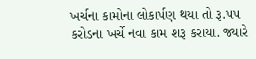ખર્ચના કામોના લોકાર્પણ થયા તો રૂ.૫૫ કરોડના ખર્ચે નવા કામ શરૂ કરાયા. જ્યારે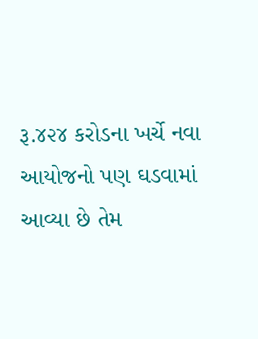રૂ.૪૨૪ કરોડના ખર્ચે નવા આયોજનો પણ ઘડવામાં આવ્યા છે તેમ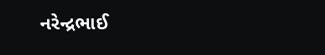નરેન્દ્રભાઈ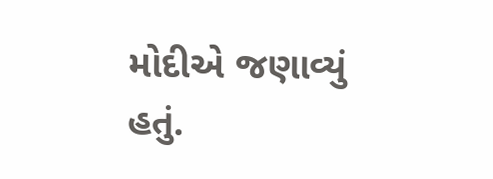મોદીએ જણાવ્યું હતું.